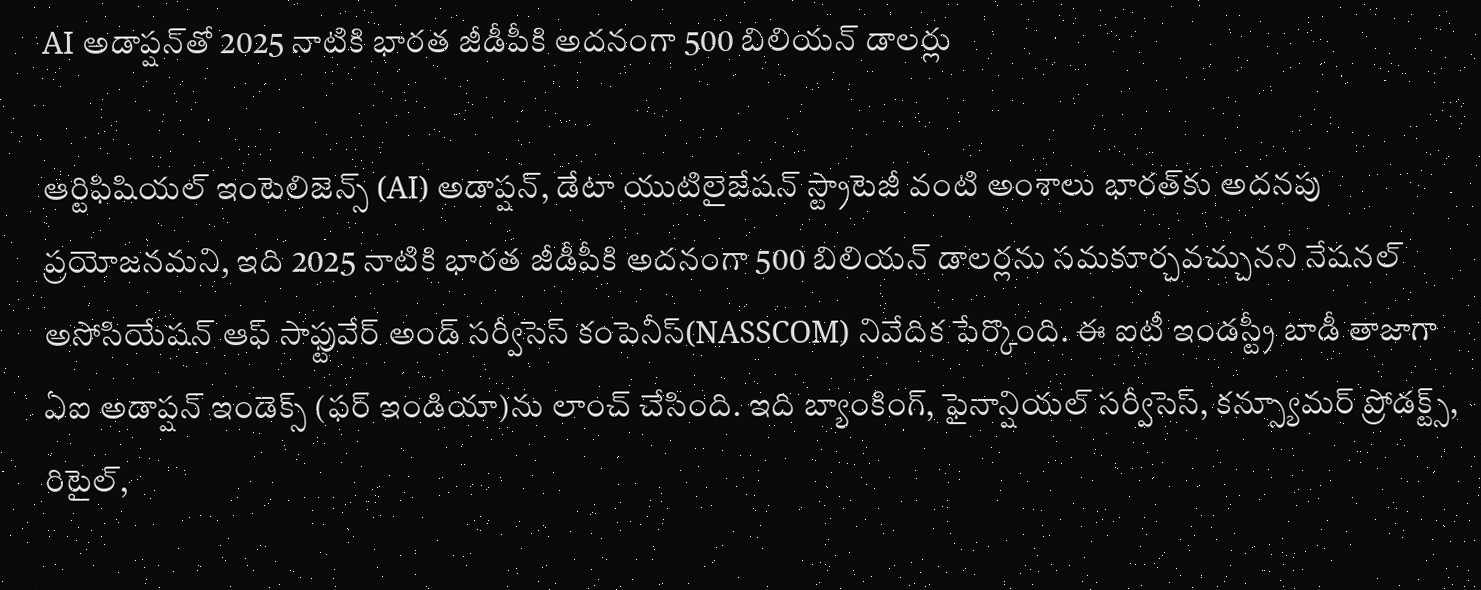AI అడాప్షన్‌తో 2025 నాటికి భారత జీడీపీకి అదనంగా 500 బిలియన్ డాలర్లు

ఆర్టిఫిషియల్ ఇంటెలిజెన్స్ (AI) అడాప్షన్, డేటా యుటిలైజేషన్ స్ట్రాటెజీ వంటి అంశాలు భారత్‌కు అదనపు ప్రయోజనమని, ఇది 2025 నాటికి భారత జీడీపీకి అదనంగా 500 బిలియన్ డాలర్లను సమకూర్చవచ్చునని నేషనల్ అసోసియేషన్ ఆఫ్ సాఫ్టువేర్ అండ్ సర్వీసెస్ కంపెనీస్(NASSCOM) నివేదిక పేర్కొంది. ఈ ఐటీ ఇండస్ట్రీ బాడీ తాజాగా ఏఐ అడాప్షన్ ఇండెక్స్ (ఫర్ ఇండియా)ను లాంచ్ చేసింది. ఇది బ్యాంకింగ్, ఫైనాన్షియల్ సర్వీసెస్, కన్స్యూమర్ ప్రోడక్ట్స్, రిటైల్,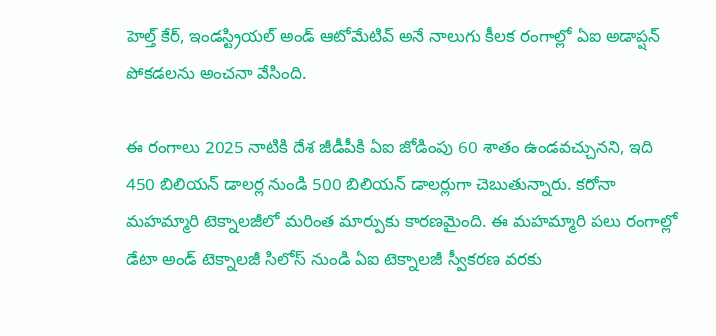హెల్త్ కేర్, ఇండస్ట్రియల్ అండ్ ఆటోమేటివ్ అనే నాలుగు కీలక రంగాల్లో ఏఐ అడాప్షన్ పోకడలను అంచనా వేసింది.

ఈ రంగాలు 2025 నాటికి దేశ జీడీపీకి ఏఐ జోడింపు 60 శాతం ఉండవచ్చునని, ఇది 450 బిలియన్ డాలర్ల నుండి 500 బిలియన్ డాలర్లుగా చెబుతున్నారు. కరోనా మహమ్మారి టెక్నాలజీలో మరింత మార్పుకు కారణమైంది. ఈ మహమ్మారి పలు రంగాల్లో డేటా అండ్ టెక్నాలజీ సిలోస్ నుండి ఏఐ టెక్నాలజీ స్వీకరణ వరకు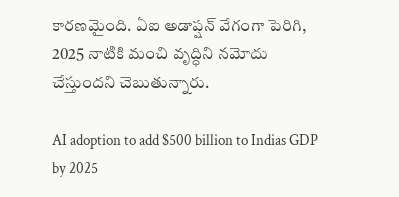కారణమైంది. ఏఐ అడాప్షన్ వేగంగా పెరిగి, 2025 నాటికి మంచి వృద్ధిని నమోదు చేస్తుందని చెబుతున్నారు.

AI adoption to add $500 billion to Indias GDP by 2025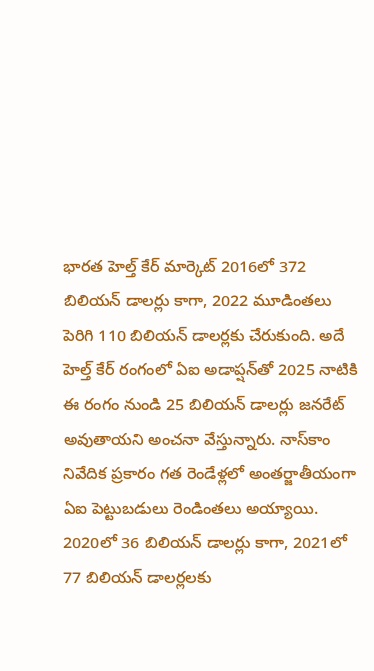భారత హెల్త్ కేర్ మార్కెట్ 2016లో 372 బిలియన్ డాలర్లు కాగా, 2022 మూడింతలు పెరిగి 110 బిలియన్ డాలర్లకు చేరుకుంది. అదే హెల్త్ కేర్ రంగంలో ఏఐ అడాప్షన్‌తో 2025 నాటికి ఈ రంగం నుండి 25 బిలియన్ డాలర్లు జనరేట్ అవుతాయని అంచనా వేస్తున్నారు. నాస్‌కాం నివేదిక ప్రకారం గత రెండేళ్లలో అంతర్జాతీయంగా ఏఐ పెట్టుబడులు రెండింతలు అయ్యాయి. 2020లో 36 బిలియన్ డాలర్లు కాగా, 2021లో 77 బిలియన్ డాలర్లలకు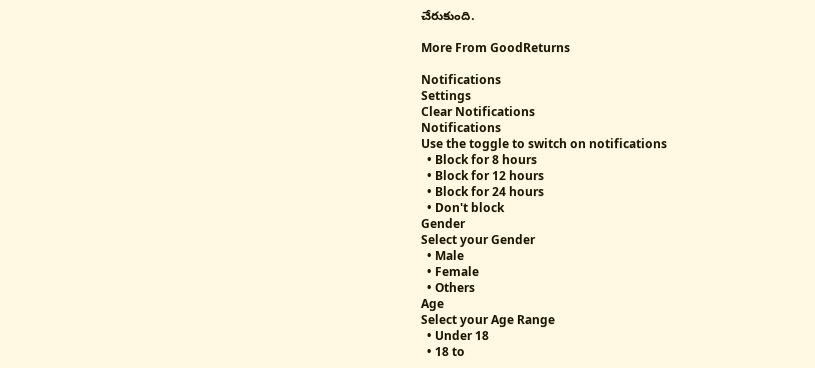చేరుకుంది.

More From GoodReturns

Notifications
Settings
Clear Notifications
Notifications
Use the toggle to switch on notifications
  • Block for 8 hours
  • Block for 12 hours
  • Block for 24 hours
  • Don't block
Gender
Select your Gender
  • Male
  • Female
  • Others
Age
Select your Age Range
  • Under 18
  • 18 to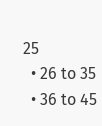25
  • 26 to 35
  • 36 to 45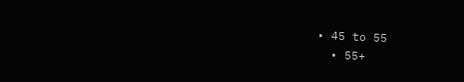• 45 to 55
  • 55+